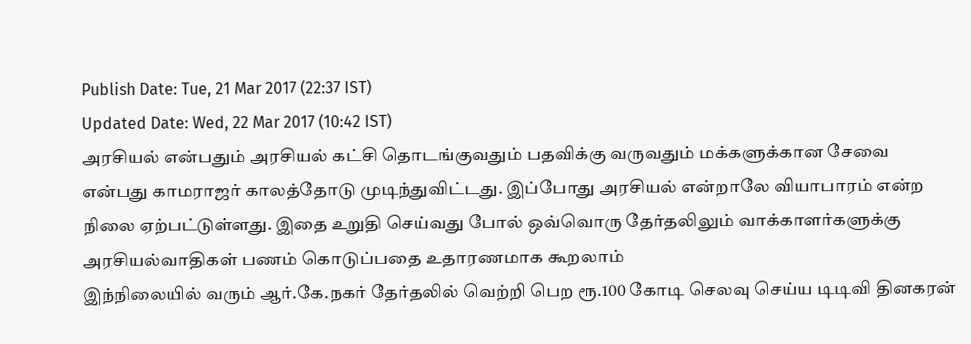Publish Date: Tue, 21 Mar 2017 (22:37 IST)
Updated Date: Wed, 22 Mar 2017 (10:42 IST)
அரசியல் என்பதும் அரசியல் கட்சி தொடங்குவதும் பதவிக்கு வருவதும் மக்களுக்கான சேவை என்பது காமராஜர் காலத்தோடு முடிந்துவிட்டது. இப்போது அரசியல் என்றாலே வியாபாரம் என்ற நிலை ஏற்பட்டுள்ளது. இதை உறுதி செய்வது போல் ஒவ்வொரு தேர்தலிலும் வாக்காளர்களுக்கு அரசியல்வாதிகள் பணம் கொடுப்பதை உதாரணமாக கூறலாம்
இந்நிலையில் வரும் ஆர்.கே.நகர் தேர்தலில் வெற்றி பெற ரூ.100 கோடி செலவு செய்ய டிடிவி தினகரன்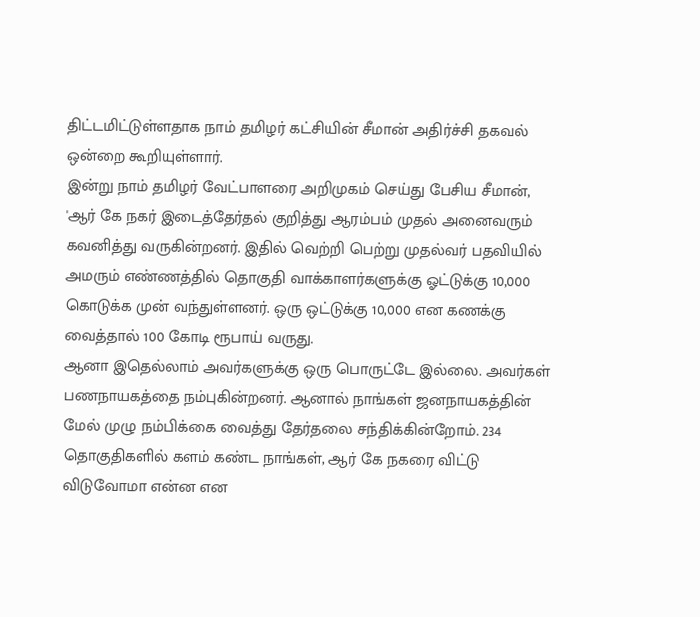திட்டமிட்டுள்ளதாக நாம் தமிழர் கட்சியின் சீமான் அதிர்ச்சி தகவல் ஒன்றை கூறியுள்ளார்.
இன்று நாம் தமிழர் வேட்பாளரை அறிமுகம் செய்து பேசிய சீமான், 'ஆர் கே நகர் இடைத்தேர்தல் குறித்து ஆரம்பம் முதல் அனைவரும் கவனித்து வருகின்றனர். இதில் வெற்றி பெற்று முதல்வர் பதவியில் அமரும் எண்ணத்தில் தொகுதி வாக்காளர்களுக்கு ஓட்டுக்கு 10,000 கொடுக்க முன் வந்துள்ளனர். ஒரு ஒட்டுக்கு 10,000 என கணக்கு வைத்தால் 100 கோடி ரூபாய் வருது.
ஆனா இதெல்லாம் அவர்களுக்கு ஒரு பொருட்டே இல்லை. அவர்கள் பணநாயகத்தை நம்புகின்றனர். ஆனால் நாங்கள் ஜனநாயகத்தின் மேல் முழு நம்பிக்கை வைத்து தேர்தலை சந்திக்கின்றோம். 234 தொகுதிகளில் களம் கண்ட நாங்கள், ஆர் கே நகரை விட்டு விடுவோமா என்ன என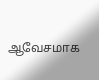ஆவேசமாக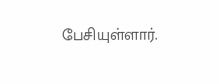பேசியுள்ளார்.